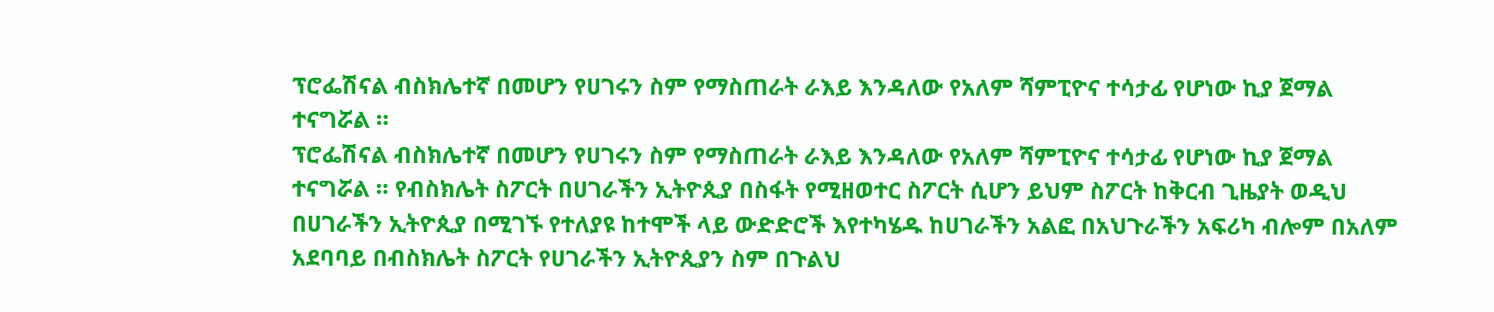ፕሮፌሽናል ብስክሌተኛ በመሆን የሀገሩን ስም የማስጠራት ራእይ እንዳለው የአለም ሻምፒዮና ተሳታፊ የሆነው ኪያ ጀማል ተናግሯል ።
ፕሮፌሽናል ብስክሌተኛ በመሆን የሀገሩን ስም የማስጠራት ራእይ እንዳለው የአለም ሻምፒዮና ተሳታፊ የሆነው ኪያ ጀማል ተናግሯል ። የብስክሌት ስፖርት በሀገራችን ኢትዮጲያ በስፋት የሚዘወተር ስፖርት ሲሆን ይህም ስፖርት ከቅርብ ጊዜያት ወዲህ በሀገራችን ኢትዮጲያ በሚገኙ የተለያዩ ከተሞች ላይ ውድድሮች እየተካሄዱ ከሀገራችን አልፎ በአህጉራችን አፍሪካ ብሎም በአለም አደባባይ በብስክሌት ስፖርት የሀገራችን ኢትዮጲያን ስም በጉልህ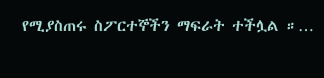የሚያስጠሩ ስፖርተኞችን ማፍራት ተችሏል ።…